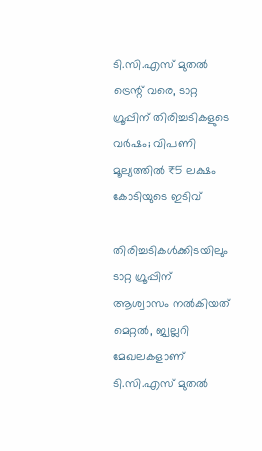ടി.സി.എസ് മുതല്‍ ട്രെന്റ് വരെ, ടാറ്റ ഗ്രൂപ്പിന് തിരിച്ചടികളുടെ വര്‍ഷം; വിപണി മൂല്യത്തില്‍ ₹5 ലക്ഷം കോടിയുടെ ഇടിവ്

തിരിച്ചടികള്‍ക്കിടയിലും ടാറ്റ ഗ്രൂപ്പിന് ആശ്വാസം നല്‍കിയത് മെറ്റല്‍, ജ്വല്ലറി മേഖലകളാണ്
ടി.സി.എസ് മുതല്‍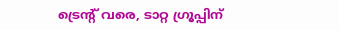ട്രെന്റ് വരെ, ടാറ്റ ഗ്രൂപ്പിന്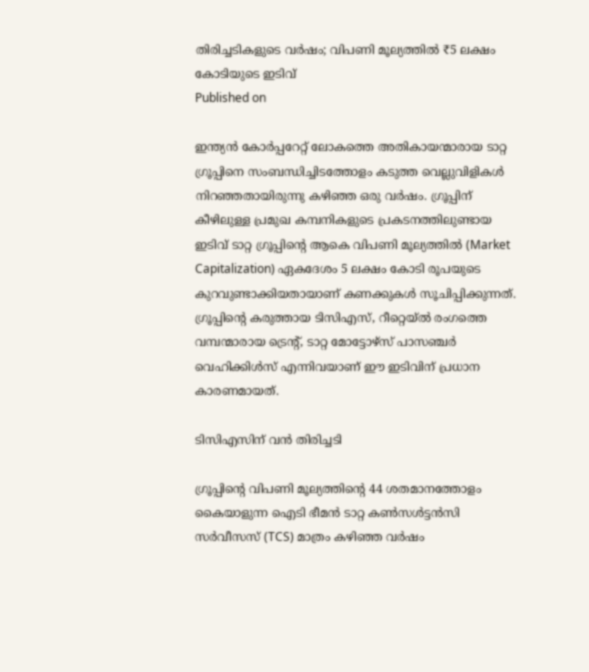തിരിച്ചടികളുടെ വര്‍ഷം; വിപണി മൂല്യത്തില്‍ ₹5 ലക്ഷം കോടിയുടെ ഇടിവ്
Published on

ഇന്ത്യന്‍ കോര്‍പ്പറേറ്റ് ലോകത്തെ അതികായന്മാരായ ടാറ്റ ഗ്രൂപ്പിനെ സംബന്ധിച്ചിടത്തോളം കടുത്ത വെല്ലുവിളികള്‍ നിറഞ്ഞതായിരുന്നു കഴിഞ്ഞ ഒരു വര്‍ഷം. ഗ്രൂപ്പിന് കീഴിലുള്ള പ്രമുഖ കമ്പനികളുടെ പ്രകടനത്തിലുണ്ടായ ഇടിവ് ടാറ്റ ഗ്രൂപ്പിന്റെ ആകെ വിപണി മൂല്യത്തില്‍ (Market Capitalization) ഏകദേശം 5 ലക്ഷം കോടി രൂപയുടെ കുറവുണ്ടാക്കിയതായാണ് കണക്കുകള്‍ സൂചിപ്പിക്കുന്നത്. ഗ്രൂപ്പിന്റെ കരുത്തായ ടിസിഎസ്, റീറ്റെയ്ല്‍ രംഗത്തെ വമ്പന്മാരായ ട്രെന്റ്, ടാറ്റ മോട്ടോഴ്സ് പാസഞ്ചര്‍ വെഹിക്കിള്‍സ് എന്നിവയാണ് ഈ ഇടിവിന് പ്രധാന കാരണമായത്.

ടിസിഎസിന് വന്‍ തിരിച്ചടി

ഗ്രൂപ്പിന്റെ വിപണി മൂല്യത്തിന്റെ 44 ശതമാനത്തോളം കൈയാളുന്ന ഐടി ഭീമന്‍ ടാറ്റ കണ്‍സള്‍ട്ടന്‍സി സര്‍വീസസ് (TCS) മാത്രം കഴിഞ്ഞ വര്‍ഷം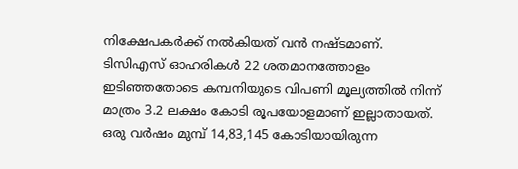നിക്ഷേപകര്‍ക്ക് നല്‍കിയത് വന്‍ നഷ്ടമാണ്. ടിസിഎസ് ഓഹരികള്‍ 22 ശതമാനത്തോളം ഇടിഞ്ഞതോടെ കമ്പനിയുടെ വിപണി മൂല്യത്തില്‍ നിന്ന് മാത്രം 3.2 ലക്ഷം കോടി രൂപയോളമാണ് ഇല്ലാതായത്. ഒരു വര്‍ഷം മുമ്പ് 14,83,145 കോടിയായിരുന്ന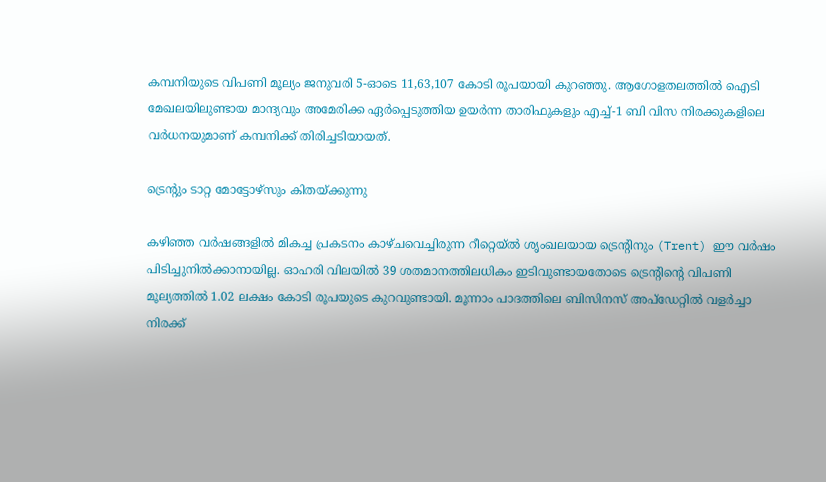കമ്പനിയുടെ വിപണി മൂല്യം ജനുവരി 5-ഓടെ 11,63,107 കോടി രൂപയായി കുറഞ്ഞു. ആഗോളതലത്തില്‍ ഐടി മേഖലയിലുണ്ടായ മാന്ദ്യവും അമേരിക്ക ഏര്‍പ്പെടുത്തിയ ഉയര്‍ന്ന താരിഫുകളും എച്ച്-1 ബി വിസ നിരക്കുകളിലെ വര്‍ധനയുമാണ് കമ്പനിക്ക് തിരിച്ചടിയായത്.

ട്രെന്റും ടാറ്റ മോട്ടോഴ്സും കിതയ്ക്കുന്നു

കഴിഞ്ഞ വര്‍ഷങ്ങളില്‍ മികച്ച പ്രകടനം കാഴ്ചവെച്ചിരുന്ന റീറ്റെയ്ല്‍ ശൃംഖലയായ ട്രെന്റിനും (Trent) ഈ വര്‍ഷം പിടിച്ചുനില്‍ക്കാനായില്ല. ഓഹരി വിലയില്‍ 39 ശതമാനത്തിലധികം ഇടിവുണ്ടായതോടെ ട്രെന്റിന്റെ വിപണി മൂല്യത്തില്‍ 1.02 ലക്ഷം കോടി രൂപയുടെ കുറവുണ്ടായി. മൂന്നാം പാദത്തിലെ ബിസിനസ് അപ്ഡേറ്റില്‍ വളര്‍ച്ചാ നിരക്ക്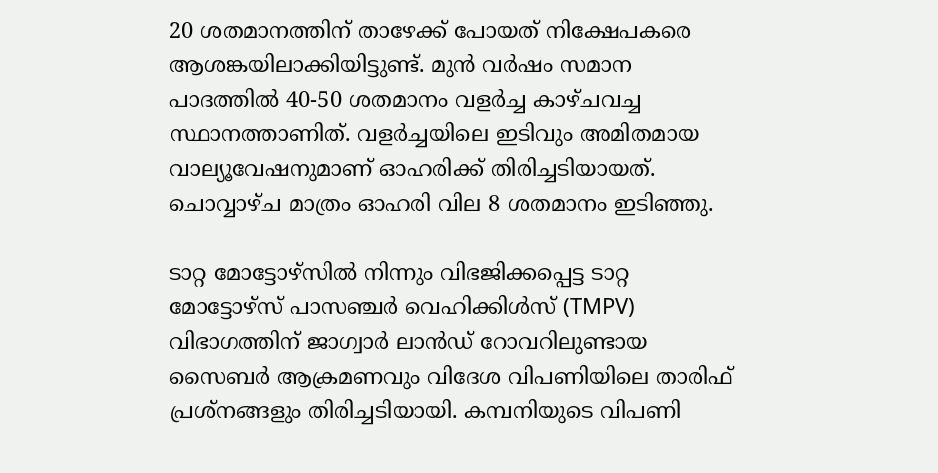20 ശതമാനത്തിന് താഴേക്ക് പോയത് നിക്ഷേപകരെ ആശങ്കയിലാക്കിയിട്ടുണ്ട്. മുന്‍ വര്‍ഷം സമാന പാദത്തില്‍ 40-50 ശതമാനം വളര്‍ച്ച കാഴ്ചവച്ച സ്ഥാനത്താണിത്. വളര്‍ച്ചയിലെ ഇടിവും അമിതമായ വാല്യൂവേഷനുമാണ് ഓഹരിക്ക് തിരിച്ചടിയായത്. ചൊവ്വാഴ്ച മാത്രം ഓഹരി വില 8 ശതമാനം ഇടിഞ്ഞു.

ടാറ്റ മോട്ടോഴ്സില്‍ നിന്നും വിഭജിക്കപ്പെട്ട ടാറ്റ മോട്ടോഴ്സ് പാസഞ്ചര്‍ വെഹിക്കിള്‍സ് (TMPV) വിഭാഗത്തിന് ജാഗ്വാര്‍ ലാന്‍ഡ് റോവറിലുണ്ടായ സൈബര്‍ ആക്രമണവും വിദേശ വിപണിയിലെ താരിഫ് പ്രശ്‌നങ്ങളും തിരിച്ചടിയായി. കമ്പനിയുടെ വിപണി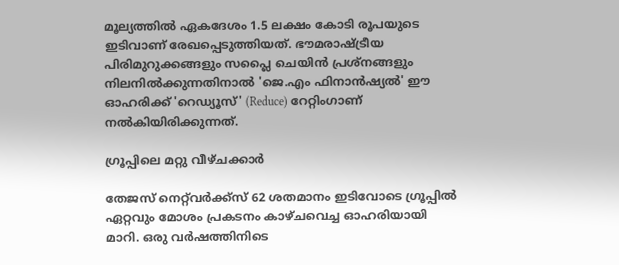മൂല്യത്തില്‍ ഏകദേശം 1.5 ലക്ഷം കോടി രൂപയുടെ ഇടിവാണ് രേഖപ്പെടുത്തിയത്. ഭൗമരാഷ്ട്രീയ പിരിമുറുക്കങ്ങളും സപ്ലൈ ചെയിന്‍ പ്രശ്‌നങ്ങളും നിലനില്‍ക്കുന്നതിനാല്‍ 'ജെ.എം ഫിനാന്‍ഷ്യല്‍' ഈ ഓഹരിക്ക് 'റെഡ്യൂസ്' (Reduce) റേറ്റിംഗാണ് നല്‍കിയിരിക്കുന്നത്.

ഗ്രൂപ്പിലെ മറ്റു വീഴ്ചക്കാര്‍

തേജസ് നെറ്റ്‌വര്‍ക്ക്‌സ്‌ 62 ശതമാനം ഇടിവോടെ ഗ്രൂപ്പില്‍ ഏറ്റവും മോശം പ്രകടനം കാഴ്ചവെച്ച ഓഹരിയായി മാറി. ഒരു വര്‍ഷത്തിനിടെ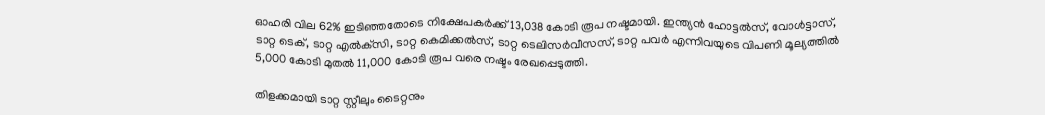ഓഹരി വില 62% ഇടിഞ്ഞതോടെ നിക്ഷേപകര്‍ക്ക് 13,038 കോടി രൂപ നഷ്ടമായി. ഇന്ത്യന്‍ ഹോട്ടല്‍സ്, വോള്‍ട്ടാസ്, ടാറ്റ ടെക്, ടാറ്റ എല്‍ക്‌സി, ടാറ്റ കെമിക്കല്‍സ്, ടാറ്റ ടെലിസര്‍വീസസ്, ടാറ്റ പവര്‍ എന്നിവയുടെ വിപണി മൂല്യത്തില്‍ 5,000 കോടി മുതല്‍ 11,000 കോടി രൂപ വരെ നഷ്ടം രേഖപ്പെടുത്തി.

തിളക്കമായി ടാറ്റ സ്റ്റീലും ടൈറ്റനും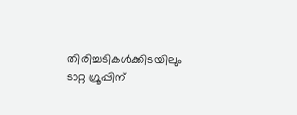തിരിച്ചടികള്‍ക്കിടയിലും ടാറ്റ ഗ്രൂപ്പിന്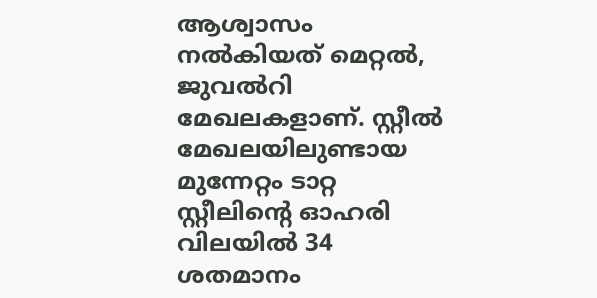ആശ്വാസം നല്‍കിയത് മെറ്റല്‍, ജുവല്‍റി മേഖലകളാണ്. സ്റ്റീല്‍ മേഖലയിലുണ്ടായ മുന്നേറ്റം ടാറ്റ സ്റ്റീലിന്റെ ഓഹരി വിലയില്‍ 34 ശതമാനം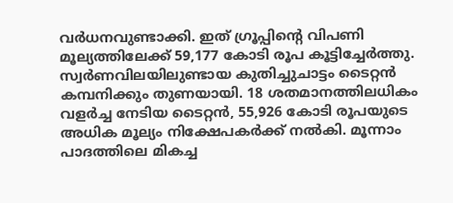വര്‍ധനവുണ്ടാക്കി. ഇത് ഗ്രൂപ്പിന്റെ വിപണി മൂല്യത്തിലേക്ക് 59,177 കോടി രൂപ കൂട്ടിച്ചേര്‍ത്തു. സ്വര്‍ണവിലയിലുണ്ടായ കുതിച്ചുചാട്ടം ടൈറ്റന്‍ കമ്പനിക്കും തുണയായി. 18 ശതമാനത്തിലധികം വളര്‍ച്ച നേടിയ ടൈറ്റന്‍, 55,926 കോടി രൂപയുടെ അധിക മൂല്യം നിക്ഷേപകര്‍ക്ക് നല്‍കി. മൂന്നാം പാദത്തിലെ മികച്ച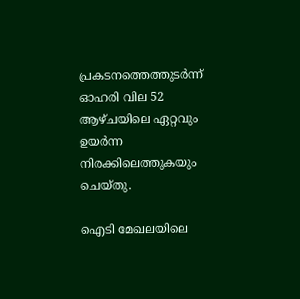പ്രകടനത്തെത്തുടര്‍ന്ന് ഓഹരി വില 52 ആഴ്ചയിലെ ഏറ്റവും ഉയര്‍ന്ന നിരക്കിലെത്തുകയും ചെയ്തു.

ഐടി മേഖലയിലെ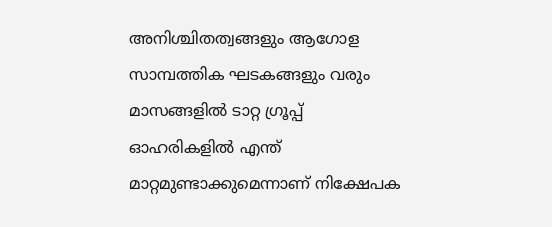അനിശ്ചിതത്വങ്ങളും ആഗോള സാമ്പത്തിക ഘടകങ്ങളും വരും മാസങ്ങളില്‍ ടാറ്റ ഗ്രൂപ്പ് ഓഹരികളില്‍ എന്ത് മാറ്റമുണ്ടാക്കുമെന്നാണ് നിക്ഷേപക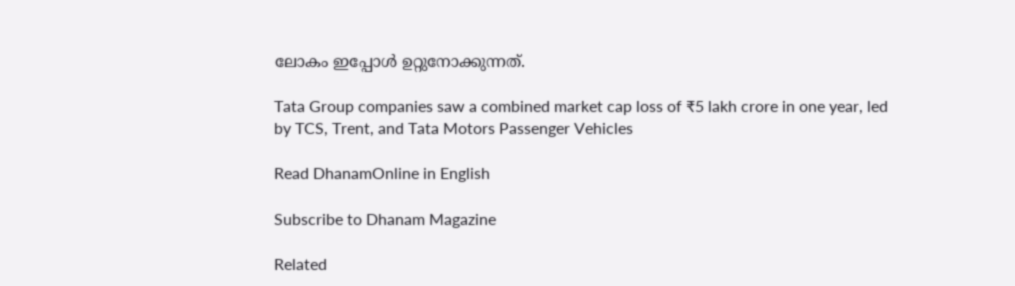ലോകം ഇപ്പോള്‍ ഉറ്റുനോക്കുന്നത്.

Tata Group companies saw a combined market cap loss of ₹5 lakh crore in one year, led by TCS, Trent, and Tata Motors Passenger Vehicles

Read DhanamOnline in English

Subscribe to Dhanam Magazine

Related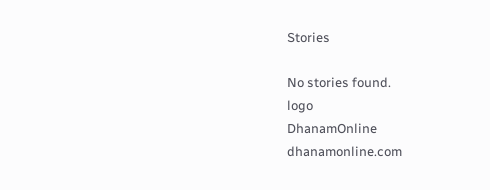Stories

No stories found.
logo
DhanamOnline
dhanamonline.com